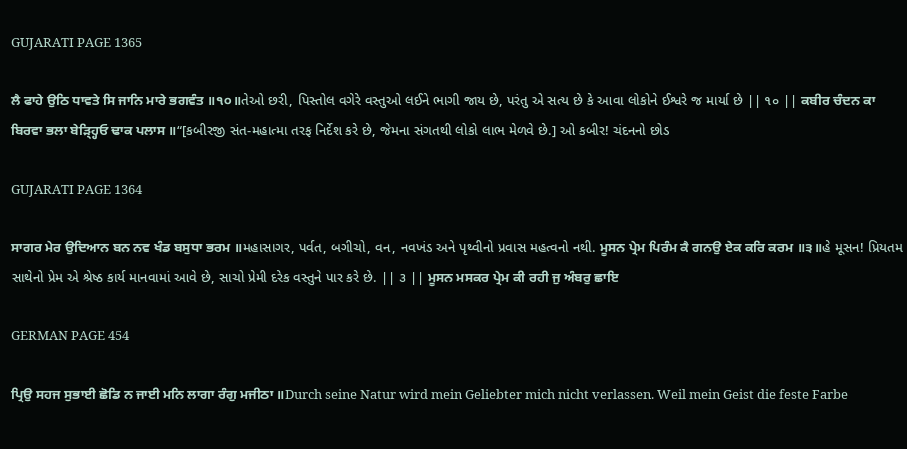GUJARATI PAGE 1365

ਲੈ ਫਾਹੇ ਉਠਿ ਧਾਵਤੇ ਸਿ ਜਾਨਿ ਮਾਰੇ ਭਗਵੰਤ ॥੧੦॥તેઓ છરી, પિસ્તોલ વગેરે વસ્તુઓ લઈને ભાગી જાય છે, પરંતુ એ સત્ય છે કે આવા લોકોને ઈશ્વરે જ માર્યા છે || ૧૦ || ਕਬੀਰ ਚੰਦਨ ਕਾ ਬਿਰਵਾ ਭਲਾ ਬੇੜ੍ਹ੍ਹਿਓ ਢਾਕ ਪਲਾਸ ॥“[કબીરજી સંત-મહાત્મા તરફ નિર્દેશ કરે છે, જેમના સંગતથી લોકો લાભ મેળવે છે.] ઓ કબીર! ચંદનનો છોડ

GUJARATI PAGE 1364

ਸਾਗਰ ਮੇਰ ਉਦਿਆਨ ਬਨ ਨਵ ਖੰਡ ਬਸੁਧਾ ਭਰਮ ॥મહાસાગર, પર્વત, બગીચો, વન, નવખંડ અને પૃથ્વીનો પ્રવાસ મહત્વનો નથી. ਮੂਸਨ ਪ੍ਰੇਮ ਪਿਰੰਮ ਕੈ ਗਨਉ ਏਕ ਕਰਿ ਕਰਮ ॥੩॥હે મૂસન! પ્રિયતમ સાથેનો પ્રેમ એ શ્રેષ્ઠ કાર્ય માનવામાં આવે છે, સાચો પ્રેમી દરેક વસ્તુને પાર કરે છે. || ૩ || ਮੂਸਨ ਮਸਕਰ ਪ੍ਰੇਮ ਕੀ ਰਹੀ ਜੁ ਅੰਬਰੁ ਛਾਇ

GERMAN PAGE 454

ਪ੍ਰਿਉ ਸਹਜ ਸੁਭਾਈ ਛੋਡਿ ਨ ਜਾਈ ਮਨਿ ਲਾਗਾ ਰੰਗੁ ਮਜੀਠਾ ॥Durch seine Natur wird mein Geliebter mich nicht verlassen. Weil mein Geist die feste Farbe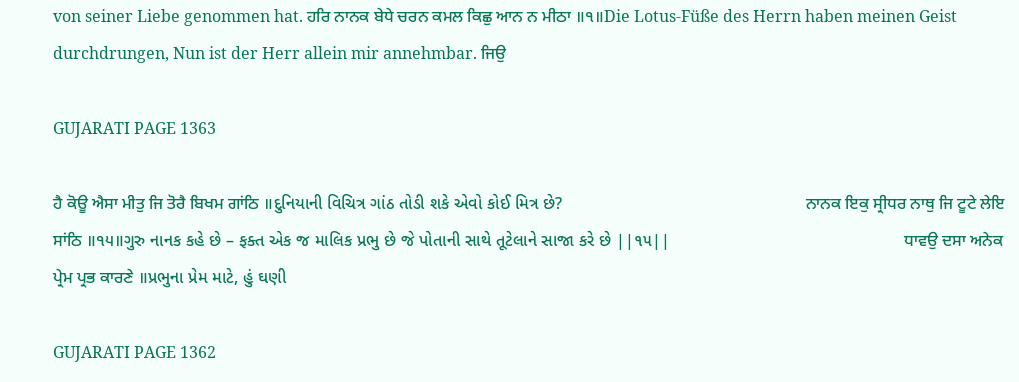von seiner Liebe genommen hat. ਹਰਿ ਨਾਨਕ ਬੇਧੇ ਚਰਨ ਕਮਲ ਕਿਛੁ ਆਨ ਨ ਮੀਠਾ ॥੧॥Die Lotus-Füße des Herrn haben meinen Geist durchdrungen, Nun ist der Herr allein mir annehmbar. ਜਿਉ

GUJARATI PAGE 1363

ਹੈ ਕੋਊ ਐਸਾ ਮੀਤੁ ਜਿ ਤੋਰੈ ਬਿਖਮ ਗਾਂਠਿ ॥દુનિયાની વિચિત્ર ગાંઠ તોડી શકે એવો કોઈ મિત્ર છે?                                                   ਨਾਨਕ ਇਕੁ ਸ੍ਰੀਧਰ ਨਾਥੁ ਜਿ ਟੂਟੇ ਲੇਇ ਸਾਂਠਿ ॥੧੫॥ગુરુ નાનક કહે છે – ફક્ત એક જ માલિક પ્રભુ છે જે પોતાની સાથે તૂટેલાને સાજા કરે છે ||૧૫||                                                 ਧਾਵਉ ਦਸਾ ਅਨੇਕ ਪ੍ਰੇਮ ਪ੍ਰਭ ਕਾਰਣੇ ॥પ્રભુના પ્રેમ માટે, હું ઘણી

GUJARATI PAGE 1362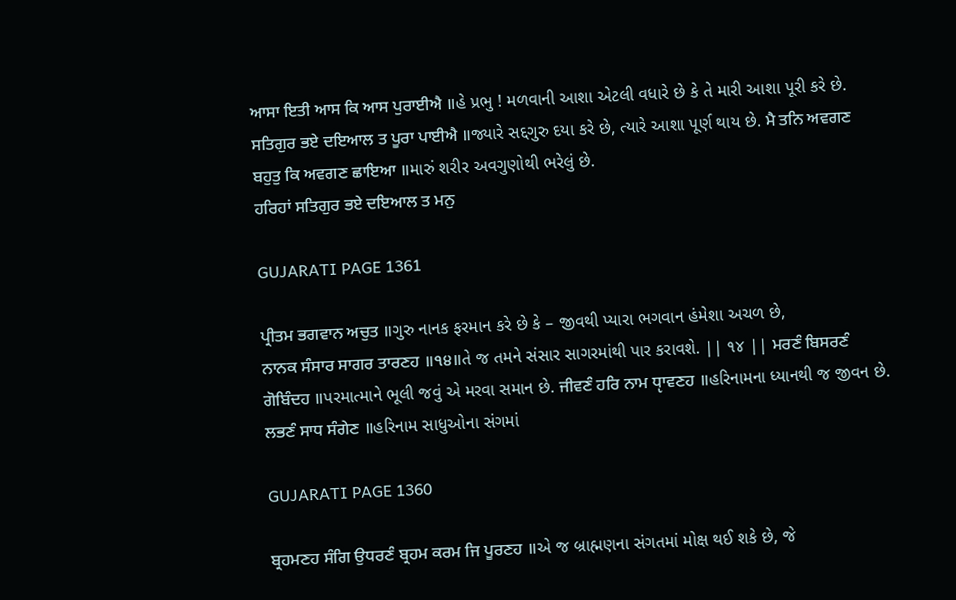ਆਸਾ ਇਤੀ ਆਸ ਕਿ ਆਸ ਪੁਰਾਈਐ ॥હે પ્રભુ ! મળવાની આશા એટલી વધારે છે કે તે મારી આશા પૂરી કરે છે. ਸਤਿਗੁਰ ਭਏ ਦਇਆਲ ਤ ਪੂਰਾ ਪਾਈਐ ॥જ્યારે સદ્દગુરુ દયા કરે છે, ત્યારે આશા પૂર્ણ થાય છે. ਮੈ ਤਨਿ ਅਵਗਣ ਬਹੁਤੁ ਕਿ ਅਵਗਣ ਛਾਇਆ ॥મારું શરીર અવગુણોથી ભરેલું છે.                                                                ਹਰਿਹਾਂ ਸਤਿਗੁਰ ਭਏ ਦਇਆਲ ਤ ਮਨੁ

GUJARATI PAGE 1361

ਪ੍ਰੀਤਮ ਭਗਵਾਨ ਅਚੁਤ ॥ગુરુ નાનક ફરમાન કરે છે કે – જીવથી પ્યારા ભગવાન હંમેશા અચળ છે,                                                     ਨਾਨਕ ਸੰਸਾਰ ਸਾਗਰ ਤਾਰਣਹ ॥੧੪॥તે જ તમને સંસાર સાગરમાંથી પાર કરાવશે. || ૧૪ || ਮਰਣੰ ਬਿਸਰਣੰ ਗੋਬਿੰਦਹ ॥પરમાત્માને ભૂલી જવું એ મરવા સમાન છે. ਜੀਵਣੰ ਹਰਿ ਨਾਮ ਧੵਾਵਣਹ ॥હરિનામના ધ્યાનથી જ જીવન છે. ਲਭਣੰ ਸਾਧ ਸੰਗੇਣ ॥હરિનામ સાધુઓના સંગમાં

GUJARATI PAGE 1360

ਬ੍ਰਹਮਣਹ ਸੰਗਿ ਉਧਰਣੰ ਬ੍ਰਹਮ ਕਰਮ ਜਿ ਪੂਰਣਹ ॥એ જ બ્રાહ્મણના સંગતમાં મોક્ષ થઈ શકે છે, જે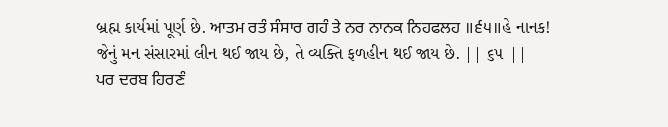બ્રહ્મ કાર્યમાં પૂર્ણ છે. ਆਤਮ ਰਤੰ ਸੰਸਾਰ ਗਹੰ ਤੇ ਨਰ ਨਾਨਕ ਨਿਹਫਲਹ ॥੬੫॥હે નાનક! જેનું મન સંસારમાં લીન થઈ જાય છે, તે વ્યક્તિ ફળહીન થઈ જાય છે. || ૬૫ ||                      ਪਰ ਦਰਬ ਹਿਰਣੰ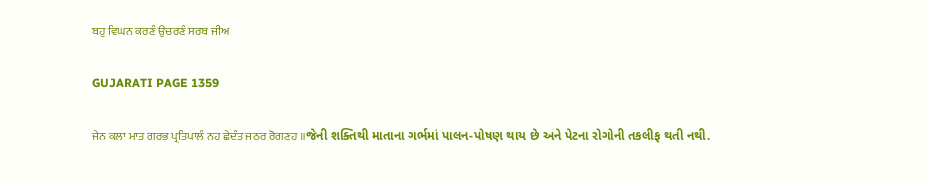ਬਹੁ ਵਿਘਨ ਕਰਣੰ ਉਚਰਣੰ ਸਰਬ ਜੀਅ

GUJARATI PAGE 1359

ਜੇਨ ਕਲਾ ਮਾਤ ਗਰਭ ਪ੍ਰਤਿਪਾਲੰ ਨਹ ਛੇਦੰਤ ਜਠਰ ਰੋਗਣਹ ॥જેની શક્તિથી માતાના ગર્ભમાં પાલન-પોષણ થાય છે અને પેટના રોગોની તકલીફ થતી નથી.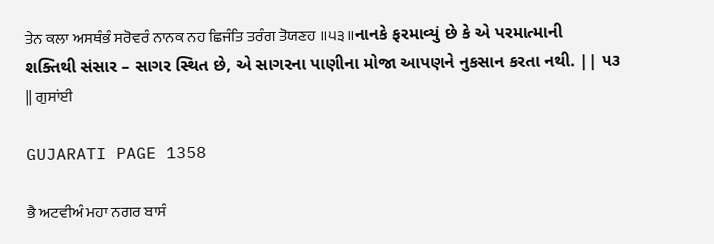ਤੇਨ ਕਲਾ ਅਸਥੰਭੰ ਸਰੋਵਰੰ ਨਾਨਕ ਨਹ ਛਿਜੰਤਿ ਤਰੰਗ ਤੋਯਣਹ ॥੫੩॥નાનકે ફરમાવ્યું છે કે એ પરમાત્માની શક્તિથી સંસાર – સાગર સ્થિત છે, એ સાગરના પાણીના મોજા આપણને નુકસાન કરતા નથી. || ૫૩ || ਗੁਸਾਂਈ

GUJARATI PAGE 1358

ਭੈ ਅਟਵੀਅੰ ਮਹਾ ਨਗਰ ਬਾਸੰ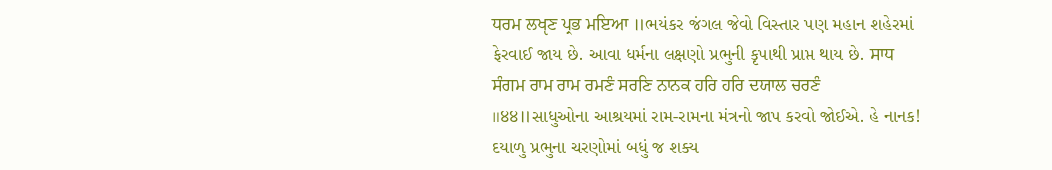ਧਰਮ ਲਖੵਣ ਪ੍ਰਭ ਮਇਆ ॥ભયંકર જંગલ જેવો વિસ્તાર પણ મહાન શહેરમાં ફેરવાઈ જાય છે. આવા ધર્મના લક્ષણો પ્રભુની કૃપાથી પ્રાપ્ત થાય છે. ਸਾਧ ਸੰਗਮ ਰਾਮ ਰਾਮ ਰਮਣੰ ਸਰਣਿ ਨਾਨਕ ਹਰਿ ਹਰਿ ਦਯਾਲ ਚਰਣੰ ॥੪੪॥સાધુઓના આશ્રયમાં રામ-રામના મંત્રનો જાપ કરવો જોઈએ. હે નાનક! દયાળુ પ્રભુના ચરણોમાં બધું જ શક્ય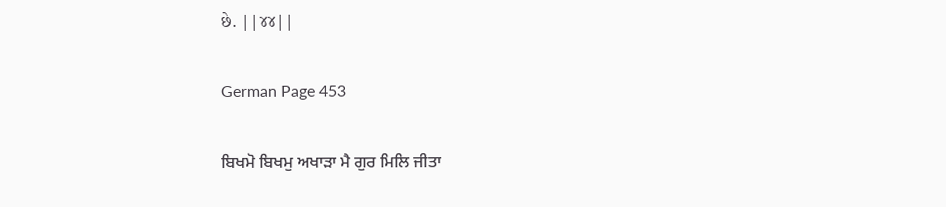છે. ||૪૪||

German Page 453

ਬਿਖਮੋ ਬਿਖਮੁ ਅਖਾੜਾ ਮੈ ਗੁਰ ਮਿਲਿ ਜੀਤਾ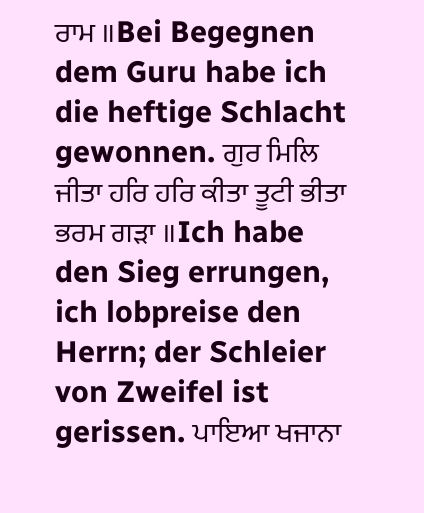ਰਾਮ ॥Bei Begegnen dem Guru habe ich die heftige Schlacht gewonnen. ਗੁਰ ਮਿਲਿ ਜੀਤਾ ਹਰਿ ਹਰਿ ਕੀਤਾ ਤੂਟੀ ਭੀਤਾ ਭਰਮ ਗੜਾ ॥Ich habe den Sieg errungen, ich lobpreise den Herrn; der Schleier von Zweifel ist gerissen. ਪਾਇਆ ਖਜਾਨਾ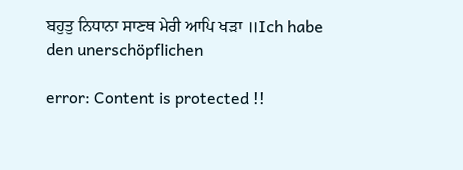ਬਹੁਤੁ ਨਿਧਾਨਾ ਸਾਣਥ ਮੇਰੀ ਆਪਿ ਖੜਾ ॥Ich habe den unerschöpflichen

error: Content is protected !!